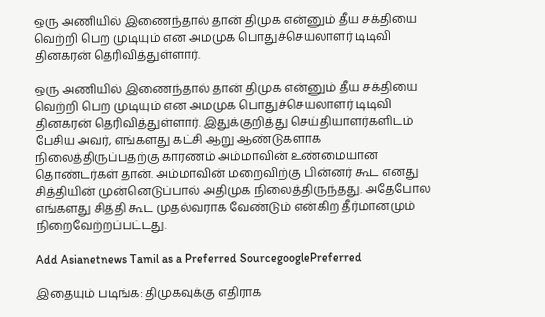ஒரு அணியில் இணைந்தால் தான் திமுக என்னும் தீய சக்தியை வெற்றி பெற முடியும் என அமமுக பொதுச்செயலாளர் டிடிவி தினகரன் தெரிவித்துள்ளார்.

ஒரு அணியில் இணைந்தால் தான் திமுக என்னும் தீய சக்தியை வெற்றி பெற முடியும் என அமமுக பொதுச்செயலாளர் டிடிவி தினகரன் தெரிவித்துள்ளார். இதுக்குறித்து செய்தியாளர்களிடம் பேசிய அவர், எங்களது கட்சி ஆறு ஆண்டுகளாக நிலைத்திருப்பதற்கு காரணம் அம்மாவின் உண்மையான தொண்டர்கள் தான். அம்மாவின் மறைவிற்கு பின்னர் கூட எனது சித்தியின் முன்னெடுப்பால் அதிமுக நிலைத்திருந்தது. அதேபோல எங்களது சித்தி கூட முதல்வராக வேண்டும் என்கிற தீர்மானமும் நிறைவேற்றப்பட்டது.

Add Asianetnews Tamil as a Preferred SourcegooglePreferred

இதையும் படிங்க: திமுகவுக்கு எதிராக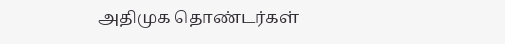அதிமுக தொண்டர்கள்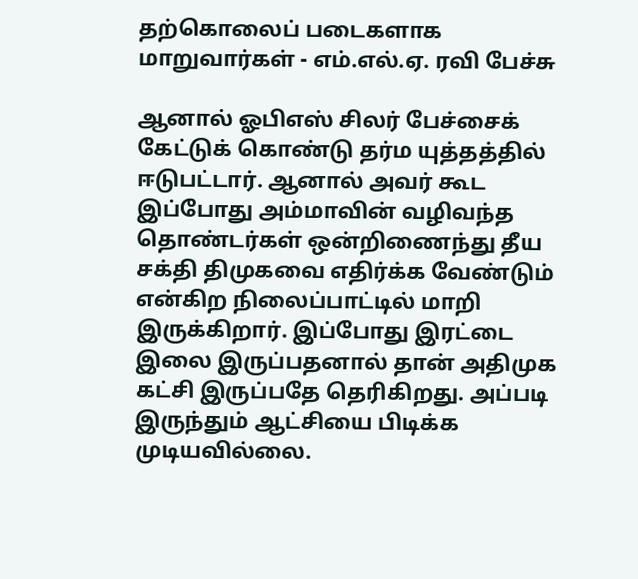தற்கொலைப் படைகளாக மாறுவார்கள் - எம்.எல்.ஏ. ரவி பேச்சு

ஆனால் ஓபிஎஸ் சிலர் பேச்சைக் கேட்டுக் கொண்டு தர்ம யுத்தத்தில் ஈடுபட்டார். ஆனால் அவர் கூட இப்போது அம்மாவின் வழிவந்த தொண்டர்கள் ஒன்றிணைந்து தீய சக்தி திமுகவை எதிர்க்க வேண்டும் என்கிற நிலைப்பாட்டில் மாறி இருக்கிறார். இப்போது இரட்டை இலை இருப்பதனால் தான் அதிமுக கட்சி இருப்பதே தெரிகிறது. அப்படி இருந்தும் ஆட்சியை பிடிக்க முடியவில்லை.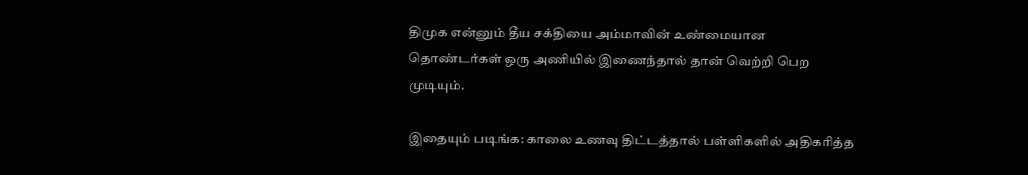திமுக என்னும் தீய சக்தியை அம்மாவின் உண்மையான தொண்டர்கள் ஒரு அணியில் இணைந்தால் தான் வெற்றி பெற முடியும்.

இதையும் படிங்க: காலை உணவு திட்டத்தால் பள்ளிகளில் அதிகரித்த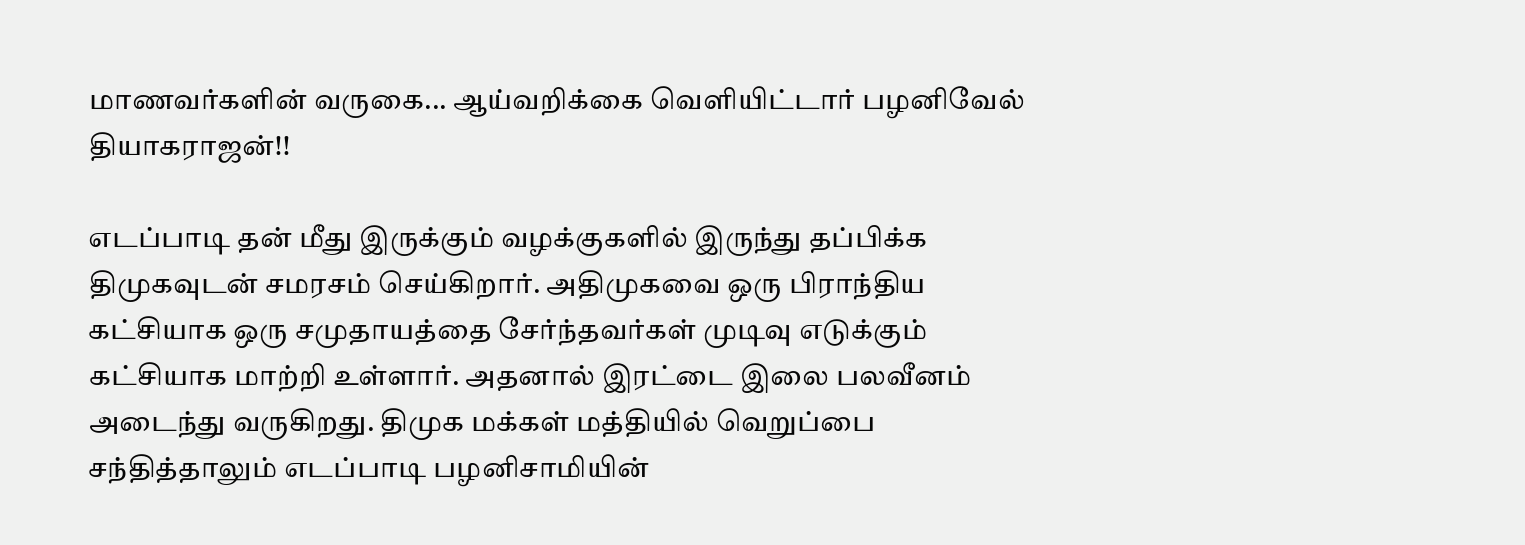மாணவர்களின் வருகை... ஆய்வறிக்கை வெளியிட்டார் பழனிவேல் தியாகராஜன்!!

எடப்பாடி தன் மீது இருக்கும் வழக்குகளில் இருந்து தப்பிக்க திமுகவுடன் சமரசம் செய்கிறார். அதிமுகவை ஒரு பிராந்திய கட்சியாக ஒரு சமுதாயத்தை சேர்ந்தவர்கள் முடிவு எடுக்கும் கட்சியாக மாற்றி உள்ளார். அதனால் இரட்டை இலை பலவீனம் அடைந்து வருகிறது. திமுக மக்கள் மத்தியில் வெறுப்பை சந்தித்தாலும் எடப்பாடி பழனிசாமியின்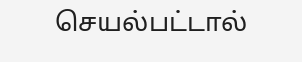செயல்பட்டால்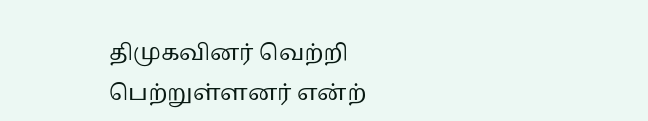திமுகவினர் வெற்றி பெற்றுள்ளனர் என்ற்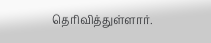தெரிவித்துள்ளார்.